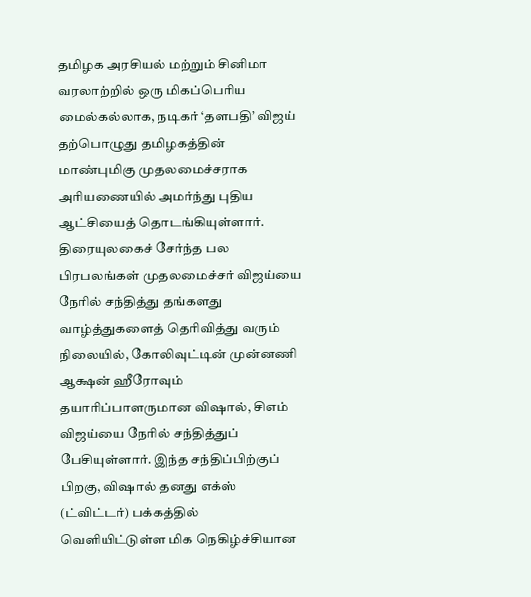தமிழக அரசியல் மற்றும் சினிமா வரலாற்றில் ஒரு மிகப்பெரிய மைல்கல்லாக, நடிகர் ‘தளபதி’ விஜய் தற்பொழுது தமிழகத்தின் மாண்புமிகு முதலமைச்சராக அரியணையில் அமர்ந்து புதிய ஆட்சியைத் தொடங்கியுள்ளார். திரையுலகைச் சேர்ந்த பல பிரபலங்கள் முதலமைச்சர் விஜய்யை நேரில் சந்தித்து தங்களது வாழ்த்துகளைத் தெரிவித்து வரும் நிலையில், கோலிவுட்டின் முன்னணி ஆக்ஷன் ஹீரோவும் தயாரிப்பாளருமான விஷால், சிஎம் விஜய்யை நேரில் சந்தித்துப் பேசியுள்ளார். இந்த சந்திப்பிற்குப் பிறகு, விஷால் தனது எக்ஸ் (ட்விட்டர்) பக்கத்தில் வெளியிட்டுள்ள மிக நெகிழ்ச்சியான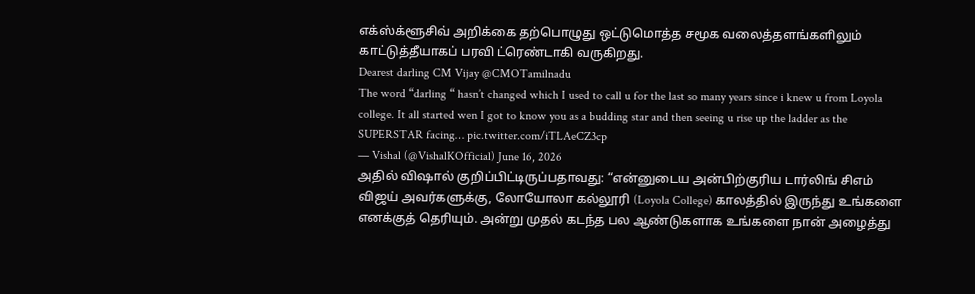எக்ஸ்க்ளூசிவ் அறிக்கை தற்பொழுது ஒட்டுமொத்த சமூக வலைத்தளங்களிலும் காட்டுத்தீயாகப் பரவி ட்ரெண்டாகி வருகிறது.
Dearest darling CM Vijay @CMOTamilnadu
The word “darling “ hasn’t changed which I used to call u for the last so many years since i knew u from Loyola college. It all started wen I got to know you as a budding star and then seeing u rise up the ladder as the SUPERSTAR facing… pic.twitter.com/iTLAeCZ3cp
— Vishal (@VishalKOfficial) June 16, 2026
அதில் விஷால் குறிப்பிட்டிருப்பதாவது: “என்னுடைய அன்பிற்குரிய டார்லிங் சிஎம் விஜய் அவர்களுக்கு, லோயோலா கல்லூரி (Loyola College) காலத்தில் இருந்து உங்களை எனக்குத் தெரியும். அன்று முதல் கடந்த பல ஆண்டுகளாக உங்களை நான் அழைத்து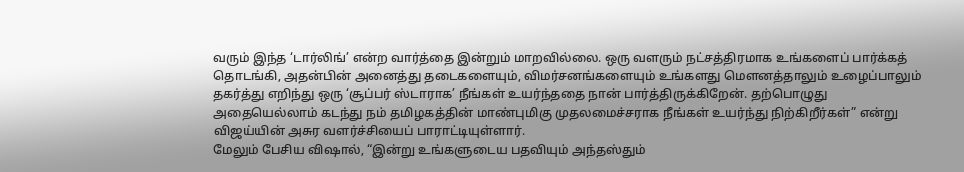வரும் இந்த ‘டார்லிங்’ என்ற வார்த்தை இன்றும் மாறவில்லை. ஒரு வளரும் நட்சத்திரமாக உங்களைப் பார்க்கத் தொடங்கி, அதன்பின் அனைத்து தடைகளையும், விமர்சனங்களையும் உங்களது மௌனத்தாலும் உழைப்பாலும் தகர்த்து எறிந்து ஒரு ‘சூப்பர் ஸ்டாராக’ நீங்கள் உயர்ந்ததை நான் பார்த்திருக்கிறேன். தற்பொழுது அதையெல்லாம் கடந்து நம் தமிழகத்தின் மாண்புமிகு முதலமைச்சராக நீங்கள் உயர்ந்து நிற்கிறீர்கள்” என்று விஜய்யின் அசுர வளர்ச்சியைப் பாராட்டியுள்ளார்.
மேலும் பேசிய விஷால், “இன்று உங்களுடைய பதவியும் அந்தஸ்தும்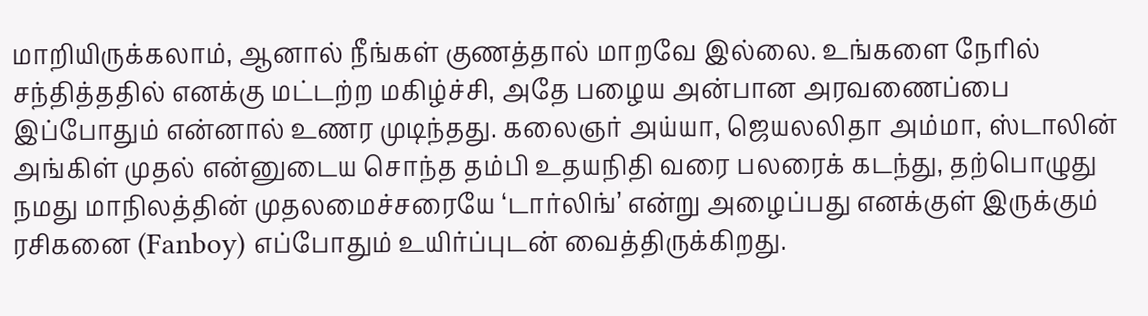மாறியிருக்கலாம், ஆனால் நீங்கள் குணத்தால் மாறவே இல்லை. உங்களை நேரில் சந்தித்ததில் எனக்கு மட்டற்ற மகிழ்ச்சி, அதே பழைய அன்பான அரவணைப்பை இப்போதும் என்னால் உணர முடிந்தது. கலைஞர் அய்யா, ஜெயலலிதா அம்மா, ஸ்டாலின் அங்கிள் முதல் என்னுடைய சொந்த தம்பி உதயநிதி வரை பலரைக் கடந்து, தற்பொழுது நமது மாநிலத்தின் முதலமைச்சரையே ‘டார்லிங்’ என்று அழைப்பது எனக்குள் இருக்கும் ரசிகனை (Fanboy) எப்போதும் உயிர்ப்புடன் வைத்திருக்கிறது.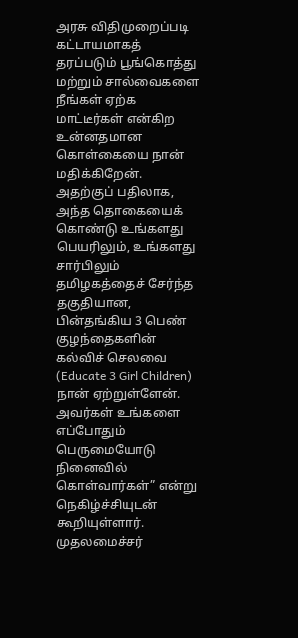அரசு விதிமுறைப்படி கட்டாயமாகத் தரப்படும் பூங்கொத்து மற்றும் சால்வைகளை நீங்கள் ஏற்க மாட்டீர்கள் என்கிற உன்னதமான கொள்கையை நான் மதிக்கிறேன். அதற்குப் பதிலாக, அந்த தொகையைக் கொண்டு உங்களது பெயரிலும், உங்களது சார்பிலும் தமிழகத்தைச் சேர்ந்த தகுதியான, பின்தங்கிய 3 பெண் குழந்தைகளின் கல்விச் செலவை (Educate 3 Girl Children) நான் ஏற்றுள்ளேன். அவர்கள் உங்களை எப்போதும் பெருமையோடு நினைவில் கொள்வார்கள்” என்று நெகிழ்ச்சியுடன் கூறியுள்ளார்.
முதலமைச்சர்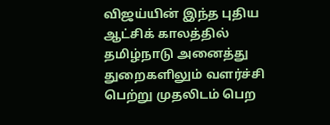விஜய்யின் இந்த புதிய ஆட்சிக் காலத்தில் தமிழ்நாடு அனைத்து துறைகளிலும் வளர்ச்சி பெற்று முதலிடம் பெற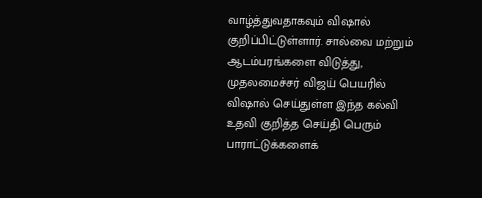வாழ்த்துவதாகவும் விஷால் குறிப்பிட்டுள்ளார். சால்வை மற்றும் ஆடம்பரங்களை விடுத்து, முதலமைச்சர் விஜய் பெயரில் விஷால் செய்துள்ள இந்த கல்வி உதவி குறித்த செய்தி பெரும் பாராட்டுக்களைக்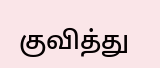குவித்து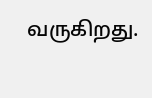வருகிறது.